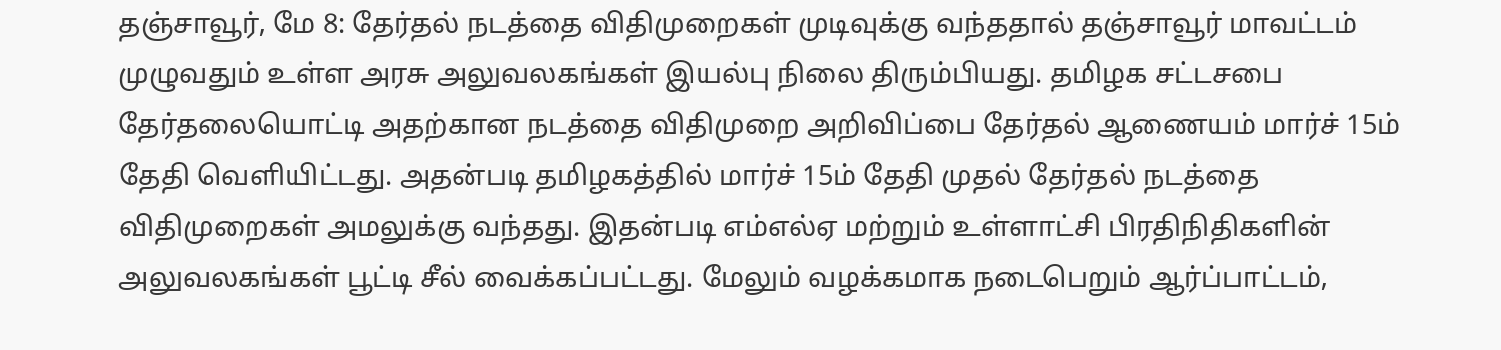தஞ்சாவூர், மே 8: தேர்தல் நடத்தை விதிமுறைகள் முடிவுக்கு வந்ததால் தஞ்சாவூர் மாவட்டம் முழுவதும் உள்ள அரசு அலுவலகங்கள் இயல்பு நிலை திரும்பியது. தமிழக சட்டசபை தேர்தலையொட்டி அதற்கான நடத்தை விதிமுறை அறிவிப்பை தேர்தல் ஆணையம் மார்ச் 15ம் தேதி வெளியிட்டது. அதன்படி தமிழகத்தில் மார்ச் 15ம் தேதி முதல் தேர்தல் நடத்தை விதிமுறைகள் அமலுக்கு வந்தது. இதன்படி எம்எல்ஏ மற்றும் உள்ளாட்சி பிரதிநிதிகளின் அலுவலகங்கள் பூட்டி சீல் வைக்கப்பட்டது. மேலும் வழக்கமாக நடைபெறும் ஆர்ப்பாட்டம்,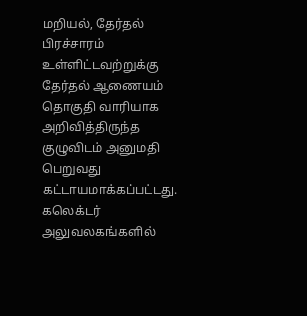மறியல், தேர்தல் பிரச்சாரம் உள்ளிட்டவற்றுக்கு தேர்தல் ஆணையம் தொகுதி வாரியாக அறிவித்திருந்த குழுவிடம் அனுமதி பெறுவது கட்டாயமாக்கப்பட்டது.
கலெக்டர் அலுவலகங்களில்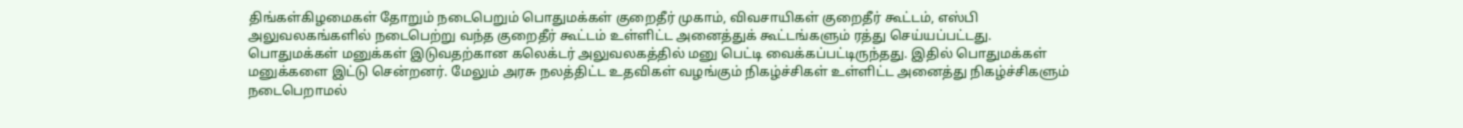திங்கள்கிழமைகள் தோறும் நடைபெறும் பொதுமக்கள் குறைதீர் முகாம், விவசாயிகள் குறைதீர் கூட்டம், எஸ்பி அலுவலகங்களில் நடைபெற்று வந்த குறைதீர் கூட்டம் உள்ளிட்ட அனைத்துக் கூட்டங்களும் ரத்து செய்யப்பட்டது. பொதுமக்கள் மனுக்கள் இடுவதற்கான கலெக்டர் அலுவலகத்தில் மனு பெட்டி வைக்கப்பட்டிருந்தது. இதில் பொதுமக்கள் மனுக்களை இட்டு சென்றனர். மேலும் அரசு நலத்திட்ட உதவிகள் வழங்கும் நிகழ்ச்சிகள் உள்ளிட்ட அனைத்து நிகழ்ச்சிகளும் நடைபெறாமல்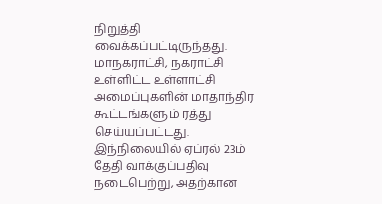நிறுத்தி வைக்கப்பட்டிருந்தது. மாநகராட்சி, நகராட்சி உள்ளிட்ட உள்ளாட்சி அமைப்புகளின் மாதாந்திர கூட்டங்களும் ரத்து செய்யப்பட்டது.
இந்நிலையில் ஏப்ரல் 23ம் தேதி வாக்குப்பதிவு நடைபெற்று, அதற்கான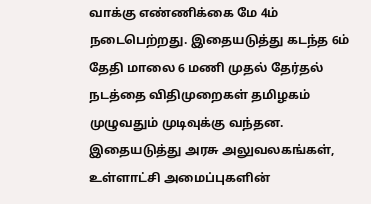வாக்கு எண்ணிக்கை மே 4ம் நடைபெற்றது. இதையடுத்து கடந்த 6ம் தேதி மாலை 6 மணி முதல் தேர்தல் நடத்தை விதிமுறைகள் தமிழகம் முழுவதும் முடிவுக்கு வந்தன. இதையடுத்து அரசு அலுவலகங்கள், உள்ளாட்சி அமைப்புகளின்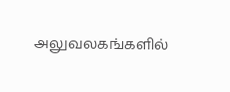அலுவலகங்களில்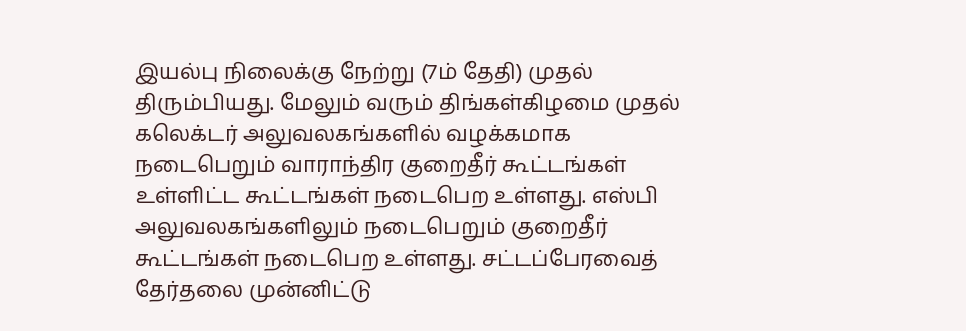இயல்பு நிலைக்கு நேற்று (7ம் தேதி) முதல் திரும்பியது. மேலும் வரும் திங்கள்கிழமை முதல் கலெக்டர் அலுவலகங்களில் வழக்கமாக நடைபெறும் வாராந்திர குறைதீர் கூட்டங்கள் உள்ளிட்ட கூட்டங்கள் நடைபெற உள்ளது. எஸ்பி அலுவலகங்களிலும் நடைபெறும் குறைதீர் கூட்டங்கள் நடைபெற உள்ளது. சட்டப்பேரவைத் தேர்தலை முன்னிட்டு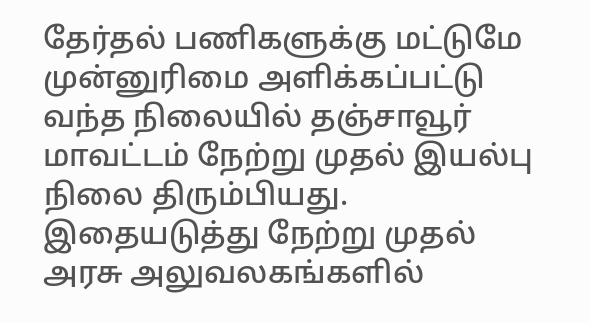தேர்தல் பணிகளுக்கு மட்டுமே முன்னுரிமை அளிக்கப்பட்டு வந்த நிலையில் தஞ்சாவூர் மாவட்டம் நேற்று முதல் இயல்பு நிலை திரும்பியது.
இதையடுத்து நேற்று முதல் அரசு அலுவலகங்களில்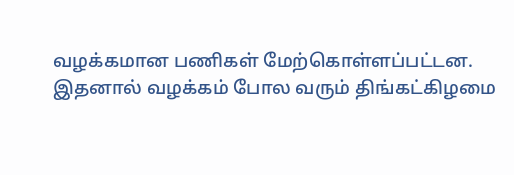வழக்கமான பணிகள் மேற்கொள்ளப்பட்டன. இதனால் வழக்கம் போல வரும் திங்கட்கிழமை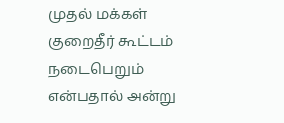முதல் மக்கள் குறைதீர் கூட்டம் நடைபெறும் என்பதால் அன்று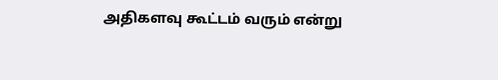அதிகளவு கூட்டம் வரும் என்று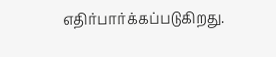எதிர்பார்க்கப்படுகிறது.